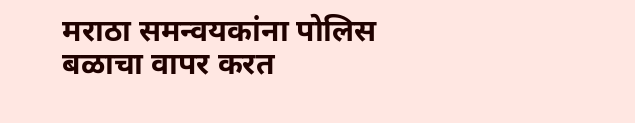मराठा समन्वयकांना पोलिस बळाचा वापर करत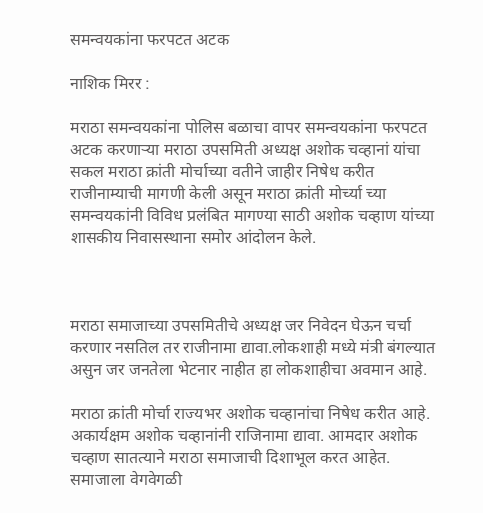समन्वयकांना फरपटत अटक

नाशिक मिरर :

मराठा समन्वयकांना पोलिस बळाचा वापर समन्वयकांना फरपटत अटक करणाऱ्या मराठा उपसमिती अध्यक्ष अशोक चव्हानां यांचा सकल मराठा क्रांती मोर्चाच्या वतीने जाहीर निषेध करीत राजीनाम्याची मागणी केली असून मराठा क्रांती मोर्च्या च्या समन्वयकांनी विविध प्रलंबित मागण्या साठी अशोक चव्हाण यांच्या शासकीय निवासस्थाना समोर आंदोलन केले.



मराठा समाजाच्या उपसमितीचे अध्यक्ष जर निवेदन घेऊन चर्चा करणार नसतिल तर राजीनामा द्यावा.लोकशाही मध्ये मंत्री बंगल्यात असुन जर जनतेला भेटनार नाहीत हा लोकशाहीचा अवमान आहे.

मराठा क्रांती मोर्चा राज्यभर अशोक चव्हानांचा निषेध करीत आहे. अकार्यक्षम अशोक चव्हानांनी राजिनामा द्यावा. आमदार अशोक चव्हाण सातत्याने मराठा समाजाची दिशाभूल करत आहेत. समाजाला वेगवेगळी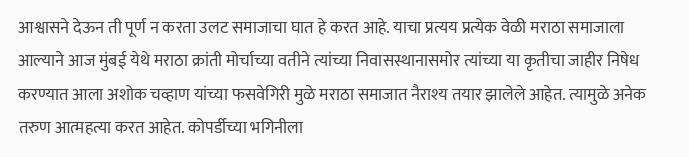आश्वासने देऊन ती पूर्ण न करता उलट समाजाचा घात हे करत आहे. याचा प्रत्यय प्रत्येक वेळी मराठा समाजाला आल्याने आज मुंबई येथे मराठा क्रांती मोर्चाच्या वतीने त्यांच्या निवासस्थानासमोर त्यांच्या या कृतीचा जाहीर निषेध करण्यात आला अशोक चव्हाण यांच्या फसवेगिरी मुळे मराठा समाजात नैराश्य तयार झालेले आहेत. त्यामुळे अनेक तरुण आत्महत्या करत आहेत. कोपर्डीच्या भगिनीला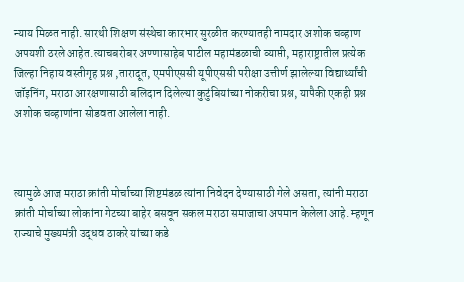न्याय मिळत नाही. सारथी शिक्षण संस्थेचा कारभार सुरळीत करण्यातही नामदार अशोक चव्हाण अपयशी ठरले आहेत.त्याचबरोबर अण्णासाहेब पाटील महामंडळाची व्याप्ती, महाराष्ट्रातील प्रत्येक जिल्हा निहाय वस्तीगृह प्रश्न ,तारादूत, एमपीएससी यूपीएससी परीक्षा उत्तीर्ण झालेल्या विद्यार्थ्यांची जॉइनिंग, मराठा आरक्षणासाठी बलिदान दिलेल्या कुटुंबियांच्या नोकरीचा प्रश्न, यापैकी एकही प्रश्न अशोक चव्हाणांना सोडवता आलेला नाही.



त्यामुळे आज मराठा क्रांती मोर्चाच्या शिष्टमंडळ त्यांना निवेदन देण्यासाठी गेले असता, त्यांनी मराठा क्रांती मोर्चाच्या लोकांना गेटच्या बाहेर बसवून सकल मराठा समाजाचा अपमान केलेला आहे. म्हणून राज्याचे मुख्यमंत्री उद्धव ठाकरे यांच्या कडे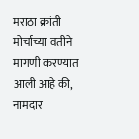मराठा क्रांती मोर्चाच्या वतीने मागणी करण्यात आली आहे की, नामदार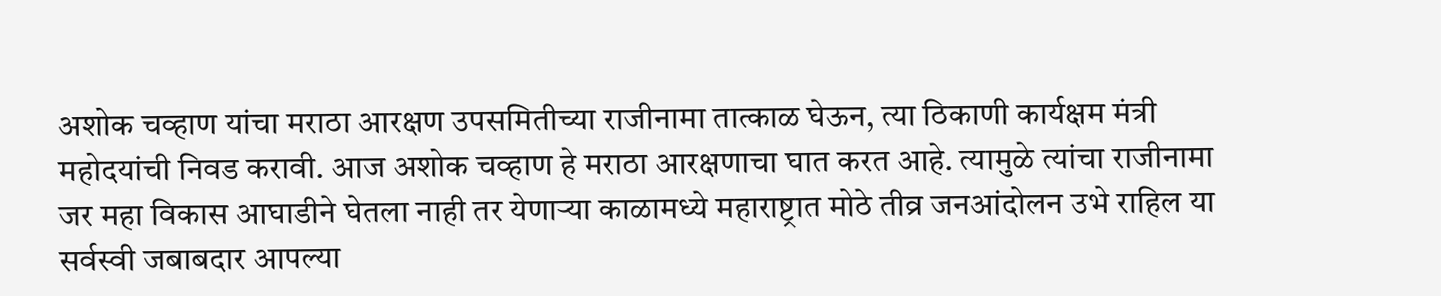अशोक चव्हाण यांचा मराठा आरक्षण उपसमितीच्या राजीनामा तात्काळ घेऊन, त्या ठिकाणी कार्यक्षम मंत्री महोदयांची निवड करावी. आज अशोक चव्हाण हे मराठा आरक्षणाचा घात करत आहे. त्यामुळे त्यांचा राजीनामा जर महा विकास आघाडीने घेतला नाही तर येणाऱ्या काळामध्ये महाराष्ट्रात मोठे तीव्र जनआंदोलन उभे राहिल या सर्वस्वी जबाबदार आपल्या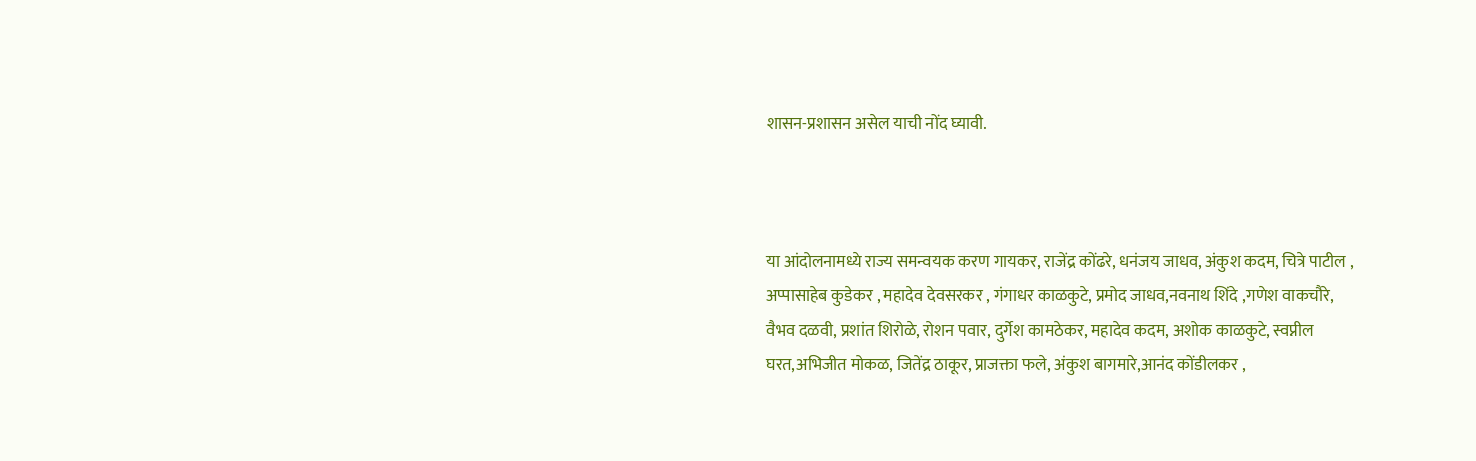शासन-प्रशासन असेल याची नोंद घ्यावी.



या आंदोलनामध्ये राज्य समन्वयक करण गायकर, राजेंद्र कोंढरे, धनंजय जाधव, अंकुश कदम, चित्रे पाटील , अप्पासाहेब कुडेकर , महादेव देवसरकर , गंगाधर काळकुटे, प्रमोद जाधव,नवनाथ शिंदे ,गणेश वाकचौरे, वैभव दळवी, प्रशांत शिरोळे, रोशन पवार, दुर्गेश कामठेकर, महादेव कदम, अशोक काळकुटे, स्वप्नील घरत,अभिजीत मोकळ, जितेंद्र ठाकूर, प्राजक्ता फले, अंकुश बागमारे,आनंद कोंडीलकर ,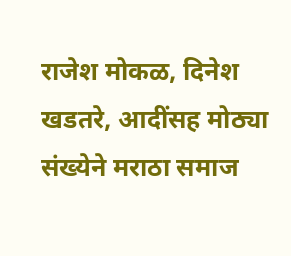राजेश मोकळ, दिनेश खडतरे, आदींसह मोठ्या संख्येने मराठा समाज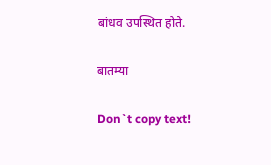बांधव उपस्थित होते.

बातम्या

Don`t copy text!